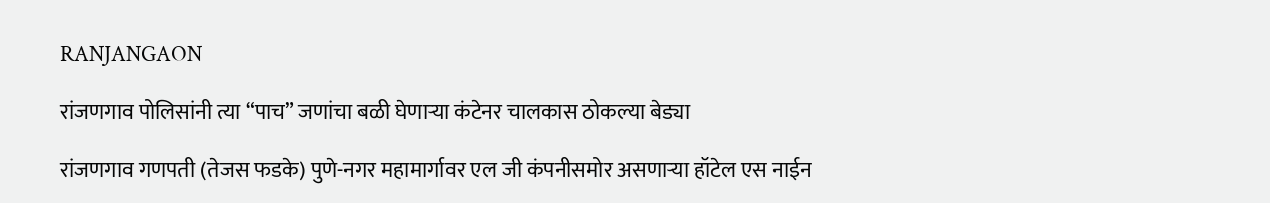RANJANGAON

रांजणगाव पोलिसांनी त्या “पाच” जणांचा बळी घेणाऱ्या कंटेनर चालकास ठोकल्या बेड्या

रांजणगाव गणपती (तेजस फडके) पुणे-नगर महामार्गावर एल जी कंपनीसमोर असणाऱ्या हॉटेल एस नाईन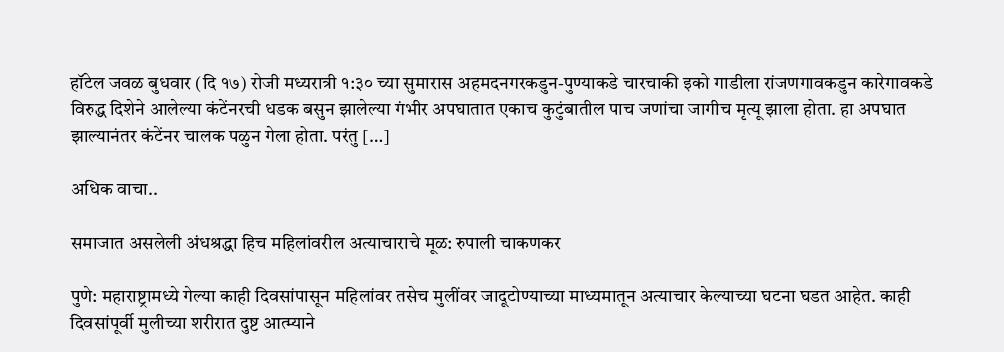हॉटेल जवळ बुधवार (दि १७) रोजी मध्यरात्री १:३० च्या सुमारास अहमदनगरकडुन-पुण्याकडे चारचाकी इको गाडीला रांजणगावकडुन कारेगावकडे विरुद्ध दिशेने आलेल्या कंटेंनरची धडक बसुन झालेल्या गंभीर अपघातात एकाच कुटुंबातील पाच जणांचा जागीच मृत्यू झाला होता. हा अपघात झाल्यानंतर कंटेंनर चालक पळुन गेला होता. परंतु […]

अधिक वाचा..

समाजात असलेली अंधश्रद्धा हिच महिलांवरील अत्याचाराचे मूळ: रुपाली चाकणकर

पुणे: महाराष्ट्रामध्ये गेल्या काही दिवसांपासून महिलांवर तसेच मुलींवर जादूटोण्याच्या माध्यमातून अत्याचार केल्याच्या घटना घडत आहेत. काही दिवसांपूर्वी मुलीच्या शरीरात दुष्ट आत्म्याने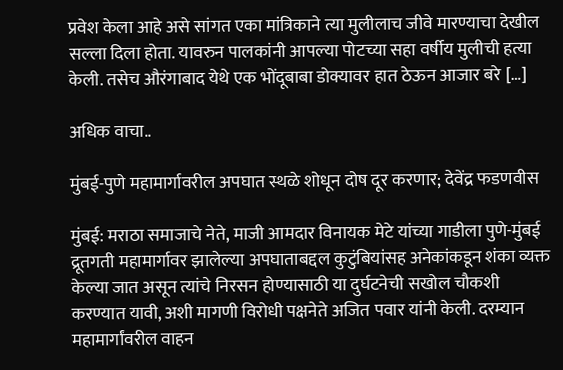प्रवेश केला आहे असे सांगत एका मांत्रिकाने त्या मुलीलाच जीवे मारण्याचा देखील सल्ला दिला होता. यावरुन पालकांनी आपल्या पोटच्या सहा वर्षीय मुलीची हत्या केली. तसेच औरंगाबाद येथे एक भोंदूबाबा डोक्यावर हात ठेऊन आजार बरे […]

अधिक वाचा..

मुंबई-पुणे महामार्गावरील अपघात स्थळे शोधून दोष दूर करणार; देवेंद्र फडणवीस

मुंबई: मराठा समाजाचे नेते, माजी आमदार विनायक मेटे यांच्या गाडीला पुणे-मुंबई द्रूतगती महामार्गावर झालेल्या अपघाताबद्दल कुटुंबियांसह अनेकांकडून शंका व्यक्त केल्या जात असून त्यांचे निरसन होण्यासाठी या दुर्घटनेची सखोल चौकशी करण्यात यावी, अशी मागणी विरोधी पक्षनेते अजित पवार यांनी केली. दरम्यान महामार्गांवरील वाहन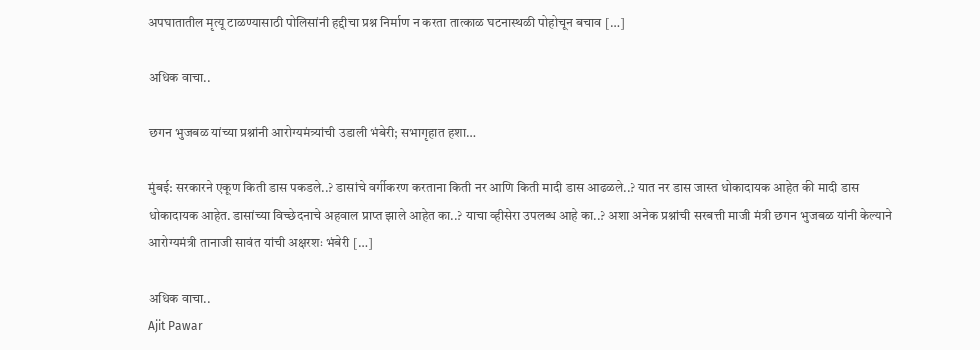अपघातातील मृत्यू टाळण्यासाठी पोलिसांनी हद्दीचा प्रश्न निर्माण न करता तात्काळ घटनास्थळी पोहोचून बचाव […]

अधिक वाचा..

छगन भुजबळ यांच्या प्रश्नांनी आरोग्यमंत्र्यांची उडाली भंबेरी; सभागृहात हशा…

मुंबई: सरकारने एकूण किती डास पकडले..? डासांचे वर्गीकरण करताना किती नर आणि किती मादी डास आढळले..? यात नर डास जास्त धोकादायक आहेत की मादी डास धोकादायक आहेत. डासांच्या विच्छेदनाचे अहवाल प्राप्त झाले आहेत का..? याचा व्हीसेरा उपलब्ध आहे का..? अशा अनेक प्रश्नांची सरबत्ती माजी मंत्री छगन भुजबळ यांनी केल्याने आरोग्यमंत्री तानाजी सावंत यांची अक्षरशः भंबेरी […]

अधिक वाचा..
Ajit Pawar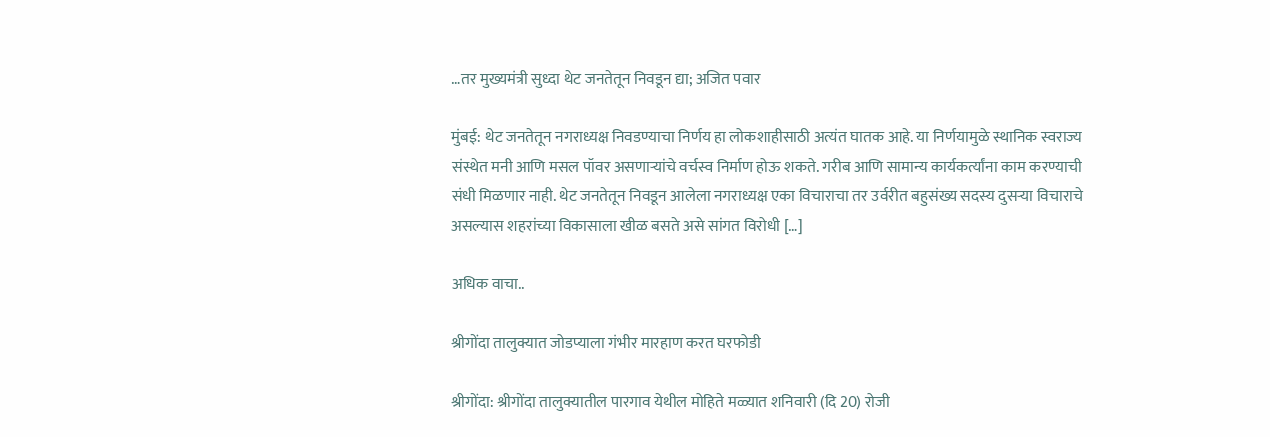…तर मुख्यमंत्री सुध्दा थेट जनतेतून निवडून द्या; अजित पवार

मुंबई: थेट जनतेतून नगराध्यक्ष निवडण्याचा निर्णय हा लोकशाहीसाठी अत्यंत घातक आहे. या निर्णयामुळे स्थानिक स्वराज्य संस्थेत मनी आणि मसल पॉवर असणाऱ्यांचे वर्चस्व निर्माण होऊ शकते. गरीब आणि सामान्य कार्यकर्त्यांना काम करण्याची संधी मिळणार नाही. थेट जनतेतून निवडून आलेला नगराध्यक्ष एका विचाराचा तर उर्वरीत बहुसंख्य सदस्य दुसऱ्या विचाराचे असल्यास शहरांच्या विकासाला खीळ बसते असे सांगत विरोधी […]

अधिक वाचा..

श्रीगोंदा तालुक्यात जोडप्याला गंभीर मारहाण करत घरफोडी

श्रीगोंदा: श्रीगोंदा तालुक्यातील पारगाव येथील मोहिते मळ्यात शनिवारी (दि 20) रोजी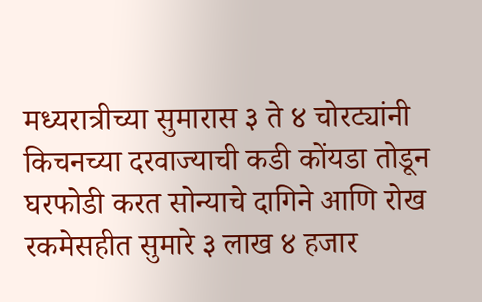मध्यरात्रीच्या सुमारास ३ ते ४ चोरट्यांनी किचनच्या दरवाज्याची कडी कोंयडा तोडून घरफोडी करत सोन्याचे दागिने आणि रोख रकमेसहीत सुमारे ३ लाख ४ हजार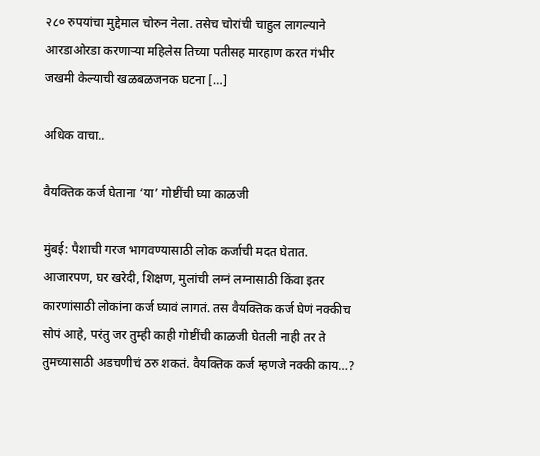२८० रुपयांचा मुद्देमाल चोरुन नेला. तसेच चोरांची चाहुल लागल्याने आरडाओरडा करणाऱ्या महिलेस तिच्या पतीसह मारहाण करत गंभीर जखमी केल्याची खळबळजनक घटना […]

अधिक वाचा..

वैयक्तिक कर्ज घेताना ‘या’ गोष्टींची घ्या काळजी

मुंबई: पैशाची गरज भागवण्यासाठी लोक कर्जाची मदत घेतात. आजारपण, घर खरेदी, शिक्षण, मुलांची लग्नं लग्नासाठी किंवा इतर कारणांसाठी लोकांना कर्ज घ्यावं लागतं. तस वैयक्तिक कर्ज घेणं नक्कीच सोपं आहे, परंतु जर तुम्ही काही गोष्टींची काळजी घेतली नाही तर ते तुमच्यासाठी अडचणीचं ठरु शकतं. वैयक्तिक कर्ज म्हणजे नक्की काय…?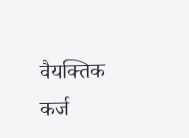वैयक्तिक कर्ज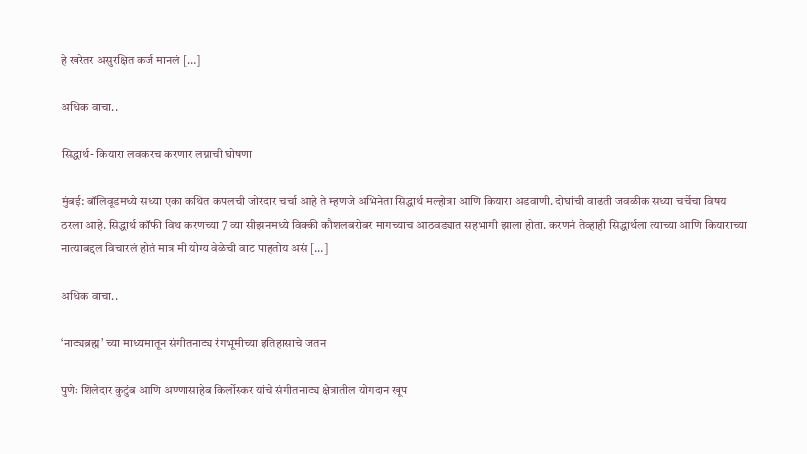हे खरेतर असुरक्षित कर्ज मानलं […]

अधिक वाचा..

सिद्धार्थ- कियारा लवकरच करणार लग्नाची घोषणा

मुंबई: बॉलिवूडमध्ये सध्या एका कथित कपलची जोरदार चर्चा आहे ते म्हणजे अभिनेता सिद्धार्थ मल्होत्रा आणि कियारा अडवाणी. दोघांची वाढती जवळीक सध्या चर्चेचा विषय ठरला आहे. सिद्धार्थ कॉफी विथ करणच्या 7 व्या सीझनमध्ये विक्की कौशलबरोबर मागच्याच आठवड्यात सहभागी झाला होता. करणनं तेव्हाही सिद्धार्थला त्याच्या आणि कियाराच्या नात्याबद्दल विचारलं होतं मात्र मी योग्य वेळेची वाट पाहतोय असं […]

अधिक वाचा..

‘नाट्यब्रह्म’ च्या माध्यमातून संगीतनाट्य रंगभूमीच्या इतिहासाचे जतन

पुणेः शिलेदार कुटुंब आणि अण्णासाहेब किर्लोस्कर यांचे संगीतनाट्य क्षेत्रातील योगदान खूप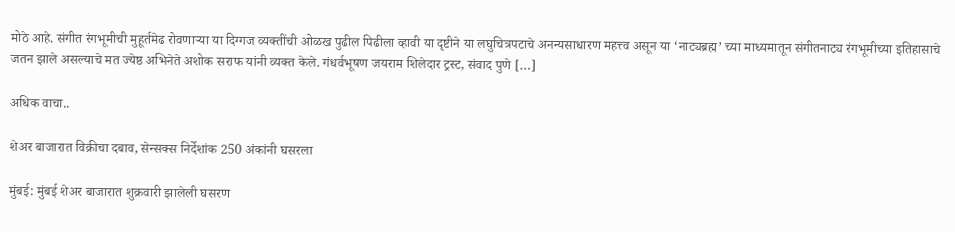मोठे आहे. संगीत रंगभूमीची मुहूर्तमेढ रोवणाऱ्या या दिग्गज व्यक्तींची ओळख पुढील पिढीला व्हावी या दृष्टीने या लघुचित्रपटाचे अनन्यसाधारण महत्त्व असून या ‘नाट्यब्रह्म’ च्या माध्यमातून संगीतनाट्य रंगभूमीच्या इतिहासाचे जतन झाले असल्याचे मत ज्येष्ठ अभिनेते अशोक सराफ यांनी व्यक्त केले. गंधर्वभूषण जयराम शिलेदार ट्रस्ट, संवाद पुणे […]

अधिक वाचा..

शेअर बाजारात विक्रीचा दबाव, सेन्सक्स निर्देशांक 250 अंकांनी घसरला

मुंबई: मुंबई शेअर बाजारात शुक्रवारी झालेली घसरण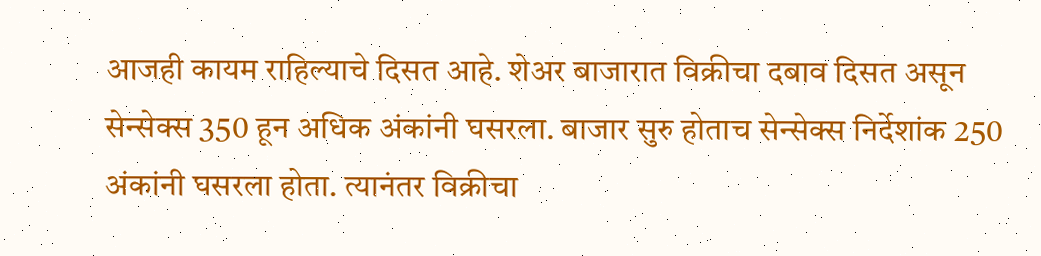आजही कायम राहिल्याचे दिसत आहे. शेअर बाजारात विक्रीचा दबाव दिसत असून सेन्सेक्स 350 हून अधिक अंकांनी घसरला. बाजार सुरु होताच सेन्सेक्स निर्देशांक 250 अंकांनी घसरला होता. त्यानंतर विक्रीचा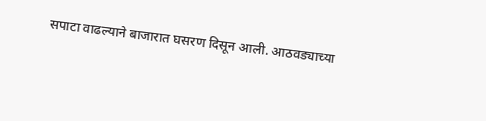सपाटा वाढल्याने बाजारात घसरण दिसून आली. आठवड्याच्या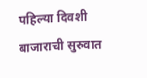पहिल्या दिवशी बाजाराची सुरुवात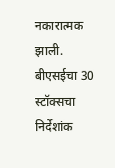नकारात्मक झाली. बीएसईचा 30 स्टॉक्सचा निर्देशांक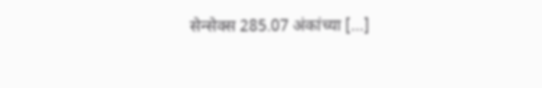सेन्सेक्स 285.07 अंकांच्या […]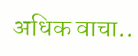अधिक वाचा..